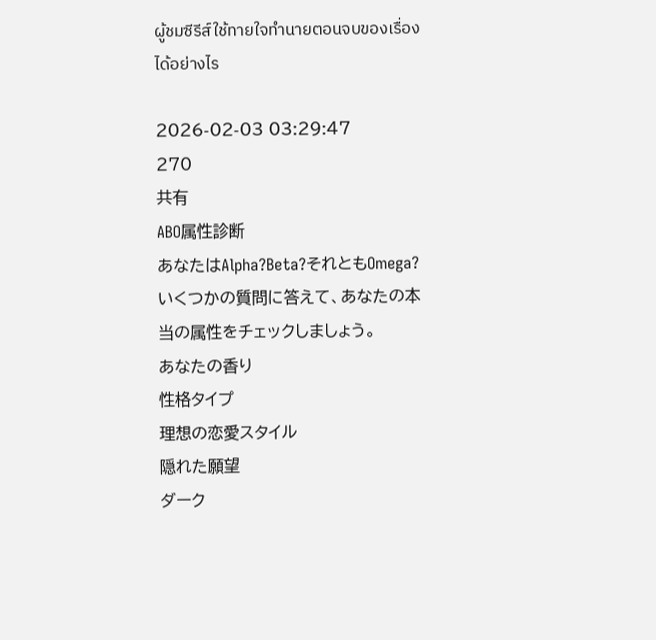ผู้ชมซีรีส์ใช้ทายใจทำนายตอนจบของเรื่องได้อย่างไร

2026-02-03 03:29:47
270
共有
ABO属性診断
あなたはAlpha?Beta?それともOmega? いくつかの質問に答えて、あなたの本当の属性をチェックしましょう。
あなたの香り
性格タイプ
理想の恋愛スタイル
隠れた願望
ダーク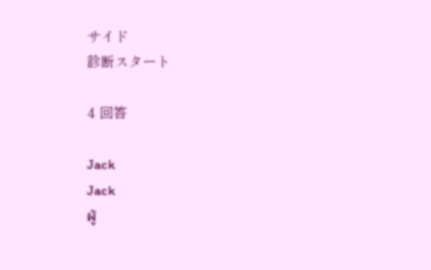サイド
診断スタート

4 回答

Jack
Jack
ผู้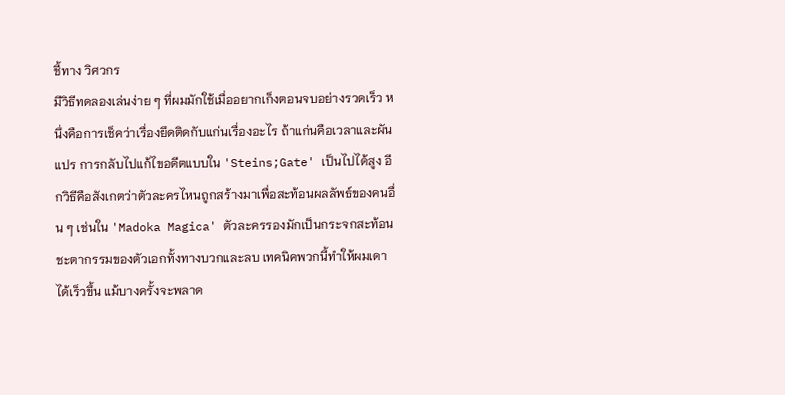ชี้ทาง วิศวกร
มีวิธีทดลองเล่นง่าย ๆ ที่ผมมักใช้เมื่ออยากเก็งตอนจบอย่างรวดเร็ว หนึ่งคือการเช็คว่าเรื่องยึดติดกับแก่นเรื่องอะไร ถ้าแก่นคือเวลาและผันแปร การกลับไปแก้ไขอดีตแบบใน 'Steins;Gate' เป็นไปได้สูง อีกวิธีคือสังเกตว่าตัวละครไหนถูกสร้างมาเพื่อสะท้อนผลลัพธ์ของคนอื่น ๆ เช่นใน 'Madoka Magica' ตัวละครรองมักเป็นกระจกสะท้อนชะตากรรมของตัวเอกทั้งทางบวกและลบ เทคนิคพวกนี้ทำให้ผมเดาได้เร็วขึ้น แม้บางครั้งจะพลาด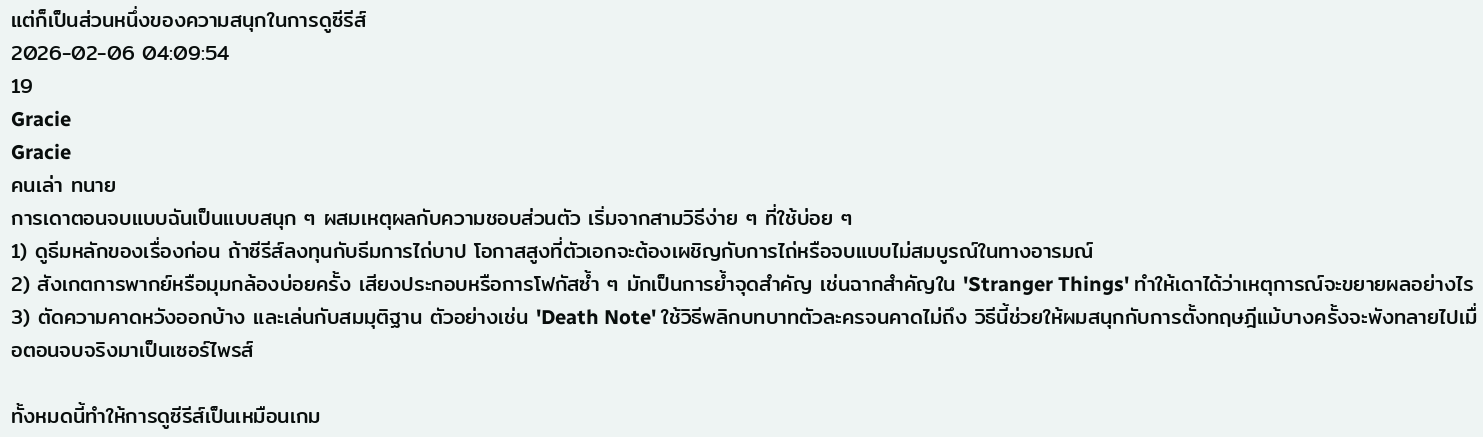แต่ก็เป็นส่วนหนึ่งของความสนุกในการดูซีรีส์
2026-02-06 04:09:54
19
Gracie
Gracie
คนเล่า ทนาย
การเดาตอนจบแบบฉันเป็นแบบสนุก ๆ ผสมเหตุผลกับความชอบส่วนตัว เริ่มจากสามวิธีง่าย ๆ ที่ใช้บ่อย ๆ
1) ดูธีมหลักของเรื่องก่อน ถ้าซีรีส์ลงทุนกับธีมการไถ่บาป โอกาสสูงที่ตัวเอกจะต้องเผชิญกับการไถ่หรือจบแบบไม่สมบูรณ์ในทางอารมณ์
2) สังเกตการพากย์หรือมุมกล้องบ่อยครั้ง เสียงประกอบหรือการโฟกัสซ้ำ ๆ มักเป็นการย้ำจุดสำคัญ เช่นฉากสำคัญใน 'Stranger Things' ทำให้เดาได้ว่าเหตุการณ์จะขยายผลอย่างไร
3) ตัดความคาดหวังออกบ้าง และเล่นกับสมมุติฐาน ตัวอย่างเช่น 'Death Note' ใช้วิธีพลิกบทบาทตัวละครจนคาดไม่ถึง วิธีนี้ช่วยให้ผมสนุกกับการตั้งทฤษฎีแม้บางครั้งจะพังทลายไปเมื่อตอนจบจริงมาเป็นเซอร์ไพรส์

ทั้งหมดนี้ทำให้การดูซีรีส์เป็นเหมือนเกม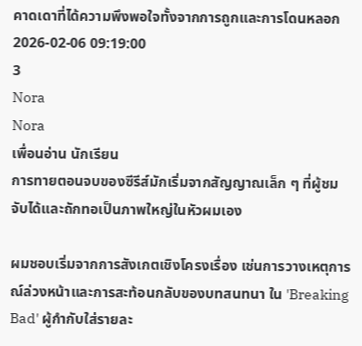คาดเดาที่ได้ความพึงพอใจทั้งจากการถูกและการโดนหลอก
2026-02-06 09:19:00
3
Nora
Nora
เพื่อนอ่าน นักเรียน
การทายตอนจบของซีรีส์มักเริ่มจากสัญญาณเล็ก ๆ ที่ผู้ชมจับได้และถักทอเป็นภาพใหญ่ในหัวผมเอง

ผมชอบเริ่มจากการสังเกตเชิงโครงเรื่อง เช่นการวางเหตุการณ์ล่วงหน้าและการสะท้อนกลับของบทสนทนา ใน 'Breaking Bad' ผู้กำกับใส่รายละ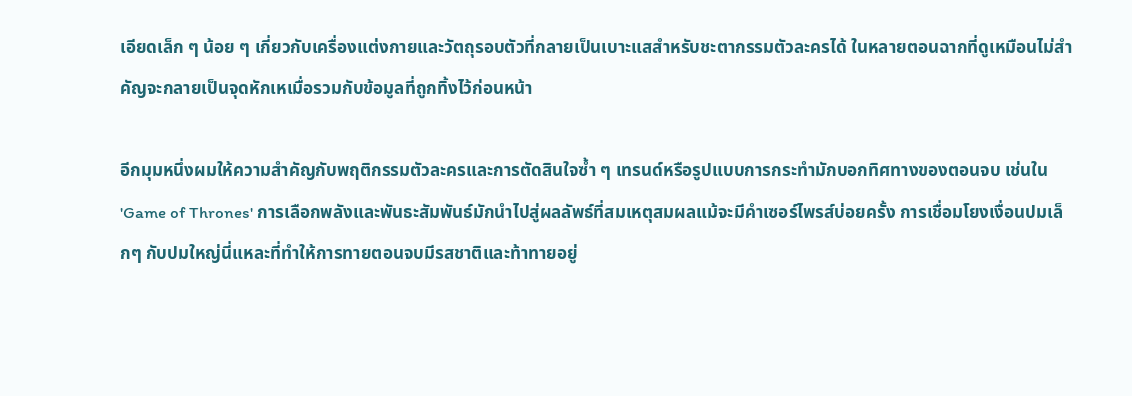เอียดเล็ก ๆ น้อย ๆ เกี่ยวกับเครื่องแต่งกายและวัตถุรอบตัวที่กลายเป็นเบาะแสสำหรับชะตากรรมตัวละครได้ ในหลายตอนฉากที่ดูเหมือนไม่สำคัญจะกลายเป็นจุดหักเหเมื่อรวมกับข้อมูลที่ถูกทิ้งไว้ก่อนหน้า

อีกมุมหนึ่งผมให้ความสำคัญกับพฤติกรรมตัวละครและการตัดสินใจซ้ำ ๆ เทรนด์หรือรูปแบบการกระทำมักบอกทิศทางของตอนจบ เช่นใน 'Game of Thrones' การเลือกพลังและพันธะสัมพันธ์มักนำไปสู่ผลลัพธ์ที่สมเหตุสมผลแม้จะมีคำเซอร์ไพรส์บ่อยครั้ง การเชื่อมโยงเงื่อนปมเล็กๆ กับปมใหญ่นี่แหละที่ทำให้การทายตอนจบมีรสชาติและท้าทายอยู่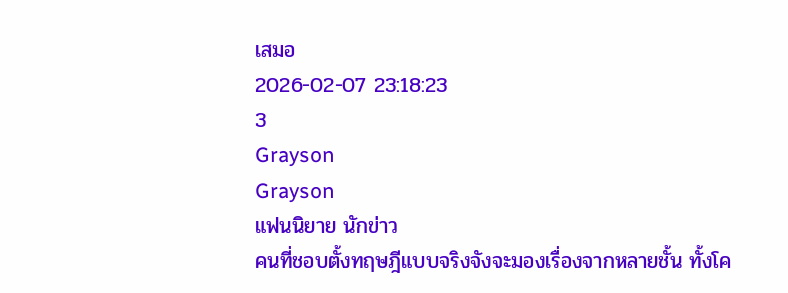เสมอ
2026-02-07 23:18:23
3
Grayson
Grayson
แฟนนิยาย นักข่าว
คนที่ชอบตั้งทฤษฎีแบบจริงจังจะมองเรื่องจากหลายชั้น ทั้งโค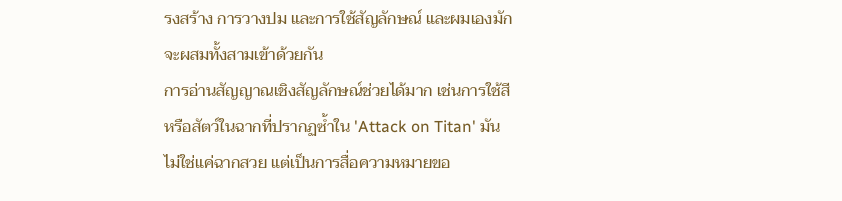รงสร้าง การวางปม และการใช้สัญลักษณ์ และผมเองมักจะผสมทั้งสามเข้าด้วยกัน
การอ่านสัญญาณเชิงสัญลักษณ์ช่วยได้มาก เช่นการใช้สีหรือสัตว์ในฉากที่ปรากฏซ้ำใน 'Attack on Titan' มันไม่ใช่แค่ฉากสวย แต่เป็นการสื่อความหมายขอ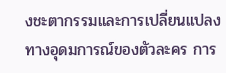งชะตากรรมและการเปลี่ยนแปลงทางอุดมการณ์ของตัวละคร การ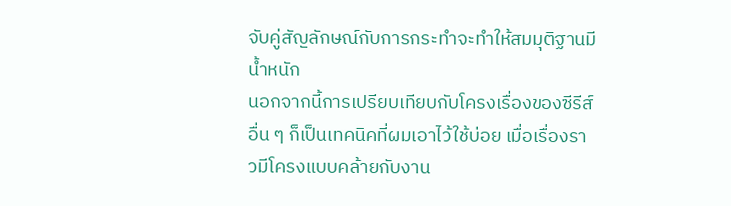จับคู่สัญลักษณ์กับการกระทำจะทำให้สมมุติฐานมีน้ำหนัก
นอกจากนี้การเปรียบเทียบกับโครงเรื่องของซีรีส์อื่น ๆ ก็เป็นเทคนิคที่ผมเอาไว้ใช้บ่อย เมื่อเรื่องราวมีโครงแบบคล้ายกับงาน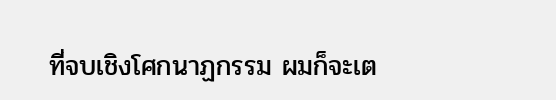ที่จบเชิงโศกนาฏกรรม ผมก็จะเต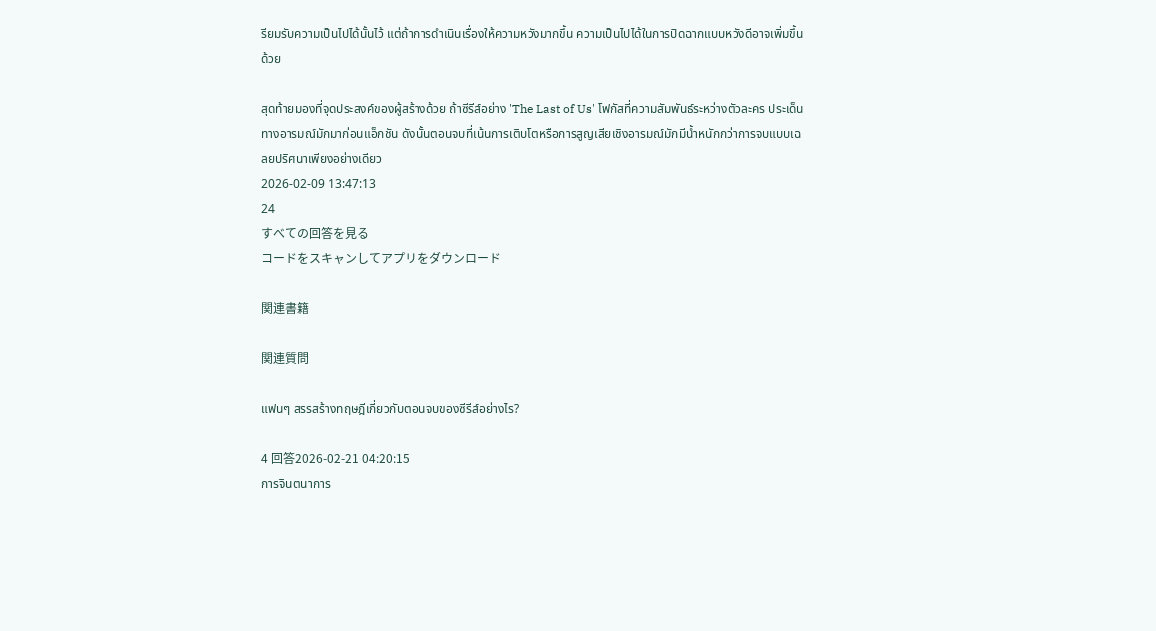รียมรับความเป็นไปได้นั้นไว้ แต่ถ้าการดำเนินเรื่องให้ความหวังมากขึ้น ความเป็นไปได้ในการปิดฉากแบบหวังดีอาจเพิ่มขึ้นด้วย

สุดท้ายมองที่จุดประสงค์ของผู้สร้างด้วย ถ้าซีรีส์อย่าง 'The Last of Us' โฟกัสที่ความสัมพันธ์ระหว่างตัวละคร ประเด็นทางอารมณ์มักมาก่อนแอ็กชัน ดังนั้นตอนจบที่เน้นการเติบโตหรือการสูญเสียเชิงอารมณ์มักมีน้ำหนักกว่าการจบแบบเฉลยปริศนาเพียงอย่างเดียว
2026-02-09 13:47:13
24
すべての回答を見る
コードをスキャンしてアプリをダウンロード

関連書籍

関連質問

แฟนๆ สรรสร้างทฤษฎีเกี่ยวกับตอนจบของซีรีส์อย่างไร?

4 回答2026-02-21 04:20:15
การจินตนาการ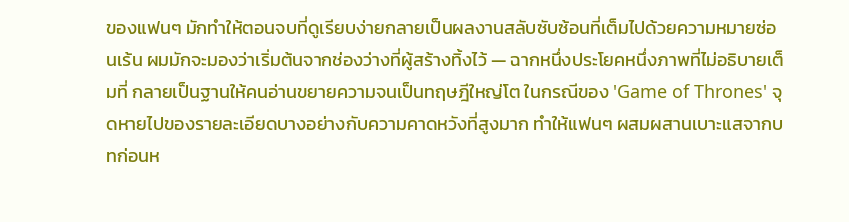ของแฟนๆ มักทำให้ตอนจบที่ดูเรียบง่ายกลายเป็นผลงานสลับซับซ้อนที่เต็มไปด้วยความหมายซ่อนเร้น ผมมักจะมองว่าเริ่มต้นจากช่องว่างที่ผู้สร้างทิ้งไว้ — ฉากหนึ่งประโยคหนึ่งภาพที่ไม่อธิบายเต็มที่ กลายเป็นฐานให้คนอ่านขยายความจนเป็นทฤษฎีใหญ่โต ในกรณีของ 'Game of Thrones' จุดหายไปของรายละเอียดบางอย่างกับความคาดหวังที่สูงมาก ทำให้แฟนๆ ผสมผสานเบาะแสจากบทก่อนห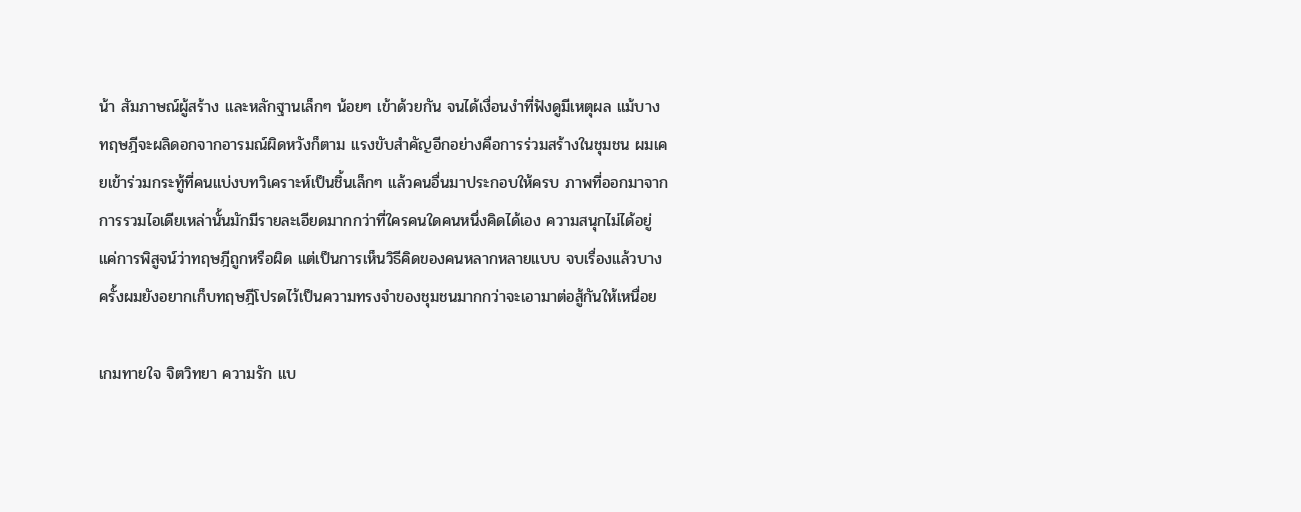น้า สัมภาษณ์ผู้สร้าง และหลักฐานเล็กๆ น้อยๆ เข้าด้วยกัน จนได้เงื่อนงำที่ฟังดูมีเหตุผล แม้บางทฤษฎีจะผลิดอกจากอารมณ์ผิดหวังก็ตาม แรงขับสำคัญอีกอย่างคือการร่วมสร้างในชุมชน ผมเคยเข้าร่วมกระทู้ที่คนแบ่งบทวิเคราะห์เป็นชิ้นเล็กๆ แล้วคนอื่นมาประกอบให้ครบ ภาพที่ออกมาจากการรวมไอเดียเหล่านั้นมักมีรายละเอียดมากกว่าที่ใครคนใดคนหนึ่งคิดได้เอง ความสนุกไม่ได้อยู่แค่การพิสูจน์ว่าทฤษฎีถูกหรือผิด แต่เป็นการเห็นวิธีคิดของคนหลากหลายแบบ จบเรื่องแล้วบางครั้งผมยังอยากเก็บทฤษฎีโปรดไว้เป็นความทรงจำของชุมชนมากกว่าจะเอามาต่อสู้กันให้เหนื่อย

เกมทายใจ จิตวิทยา ความรัก แบ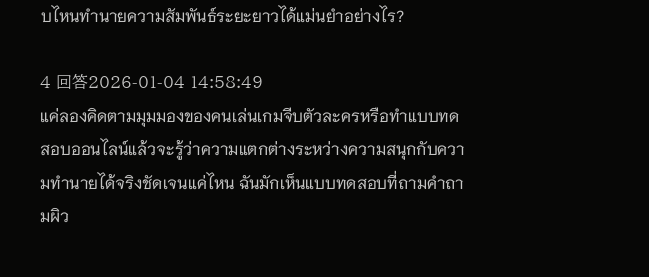บไหนทำนายความสัมพันธ์ระยะยาวได้แม่นยำอย่างไร?

4 回答2026-01-04 14:58:49
แค่ลองคิดตามมุมมองของคนเล่นเกมจีบตัวละครหรือทำแบบทดสอบออนไลน์แล้วจะรู้ว่าความแตกต่างระหว่างความสนุกกับความทำนายได้จริงชัดเจนแค่ไหน ฉันมักเห็นแบบทดสอบที่ถามคำถามผิว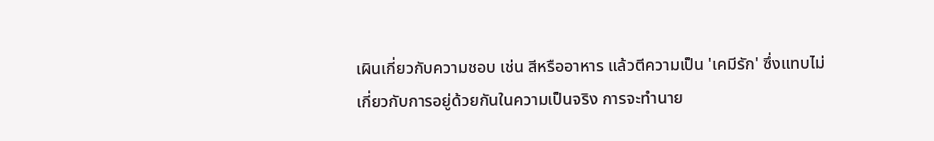เผินเกี่ยวกับความชอบ เช่น สีหรืออาหาร แล้วตีความเป็น 'เคมีรัก' ซึ่งแทบไม่เกี่ยวกับการอยู่ด้วยกันในความเป็นจริง การจะทำนาย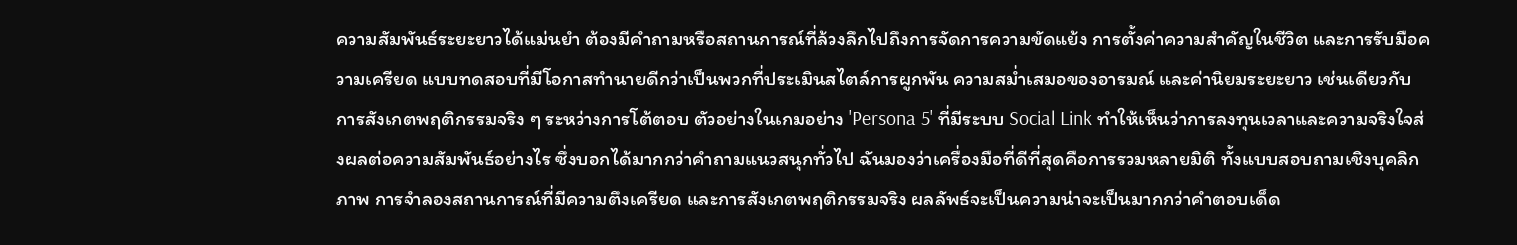ความสัมพันธ์ระยะยาวได้แม่นยำ ต้องมีคำถามหรือสถานการณ์ที่ล้วงลึกไปถึงการจัดการความขัดแย้ง การตั้งค่าความสำคัญในชีวิต และการรับมือความเครียด แบบทดสอบที่มีโอกาสทำนายดีกว่าเป็นพวกที่ประเมินสไตล์การผูกพัน ความสม่ำเสมอของอารมณ์ และค่านิยมระยะยาว เช่นเดียวกับการสังเกตพฤติกรรมจริง ๆ ระหว่างการโต้ตอบ ตัวอย่างในเกมอย่าง 'Persona 5' ที่มีระบบ Social Link ทำให้เห็นว่าการลงทุนเวลาและความจริงใจส่งผลต่อความสัมพันธ์อย่างไร ซึ่งบอกได้มากกว่าคำถามแนวสนุกทั่วไป ฉันมองว่าเครื่องมือที่ดีที่สุดคือการรวมหลายมิติ ทั้งแบบสอบถามเชิงบุคลิกภาพ การจำลองสถานการณ์ที่มีความตึงเครียด และการสังเกตพฤติกรรมจริง ผลลัพธ์จะเป็นความน่าจะเป็นมากกว่าคำตอบเด็ด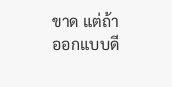ขาด แต่ถ้าออกแบบดี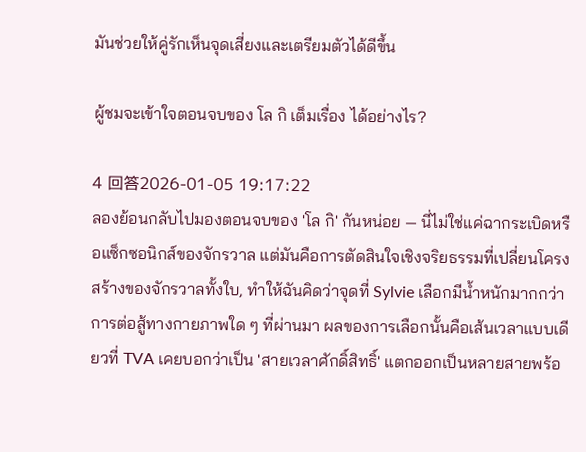มันช่วยให้คู่รักเห็นจุดเสี่ยงและเตรียมตัวได้ดีขึ้น

ผู้ชมจะเข้าใจตอนจบของ โล กิ เต็มเรื่อง ได้อย่างไร?

4 回答2026-01-05 19:17:22
ลองย้อนกลับไปมองตอนจบของ 'โล กิ' กันหน่อย — นี่ไม่ใช่แค่ฉากระเบิดหรือแซ็กซอนิกส์ของจักรวาล แต่มันคือการตัดสินใจเชิงจริยธรรมที่เปลี่ยนโครงสร้างของจักรวาลทั้งใบ, ทำให้ฉันคิดว่าจุดที่ Sylvie เลือกมีน้ำหนักมากกว่าการต่อสู้ทางกายภาพใด ๆ ที่ผ่านมา ผลของการเลือกนั้นคือเส้นเวลาแบบเดียวที่ TVA เคยบอกว่าเป็น 'สายเวลาศักดิ์สิทธิ์' แตกออกเป็นหลายสายพร้อ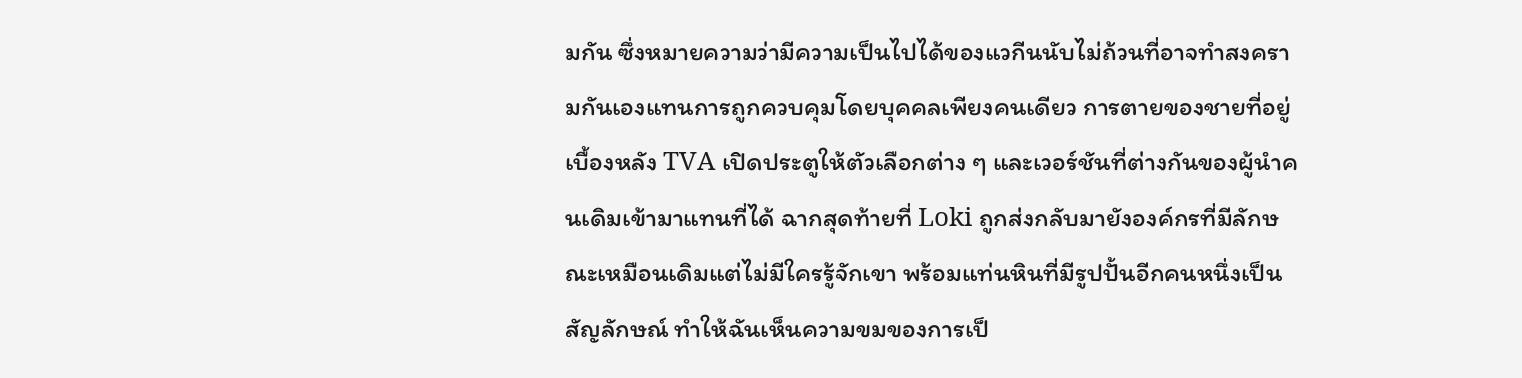มกัน ซึ่งหมายความว่ามีความเป็นไปได้ของแวกีนนับไม่ถ้วนที่อาจทำสงครามกันเองแทนการถูกควบคุมโดยบุคคลเพียงคนเดียว การตายของชายที่อยู่เบื้องหลัง TVA เปิดประตูให้ตัวเลือกต่าง ๆ และเวอร์ชันที่ต่างกันของผู้นำคนเดิมเข้ามาแทนที่ได้ ฉากสุดท้ายที่ Loki ถูกส่งกลับมายังองค์กรที่มีลักษณะเหมือนเดิมแต่ไม่มีใครรู้จักเขา พร้อมแท่นหินที่มีรูปปั้นอีกคนหนึ่งเป็นสัญลักษณ์ ทำให้ฉันเห็นความขมของการเป็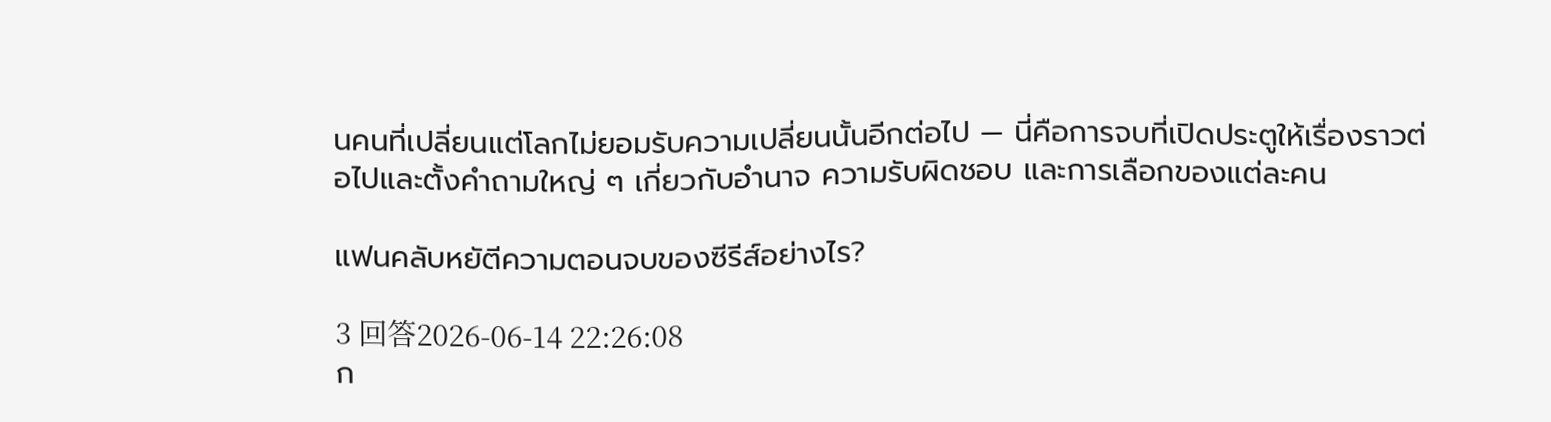นคนที่เปลี่ยนแต่โลกไม่ยอมรับความเปลี่ยนนั้นอีกต่อไป — นี่คือการจบที่เปิดประตูให้เรื่องราวต่อไปและตั้งคำถามใหญ่ ๆ เกี่ยวกับอำนาจ ความรับผิดชอบ และการเลือกของแต่ละคน

แฟนคลับหยัตีความตอนจบของซีรีส์อย่างไร?

3 回答2026-06-14 22:26:08
ก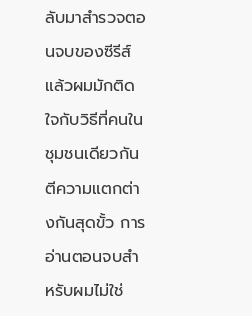ลับมาสำรวจตอนจบของซีรีส์แล้วผมมักติดใจกับวิธีที่คนในชุมชนเดียวกันตีความแตกต่างกันสุดขั้ว การอ่านตอนจบสำหรับผมไม่ใช่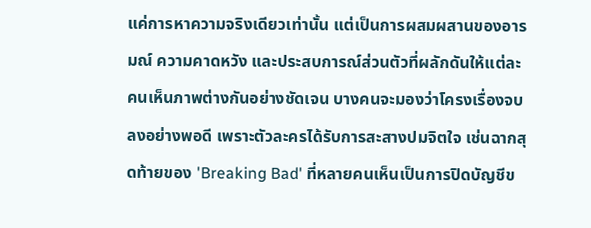แค่การหาความจริงเดียวเท่านั้น แต่เป็นการผสมผสานของอารมณ์ ความคาดหวัง และประสบการณ์ส่วนตัวที่ผลักดันให้แต่ละคนเห็นภาพต่างกันอย่างชัดเจน บางคนจะมองว่าโครงเรื่องจบลงอย่างพอดี เพราะตัวละครได้รับการสะสางปมจิตใจ เช่นฉากสุดท้ายของ 'Breaking Bad' ที่หลายคนเห็นเป็นการปิดบัญชีข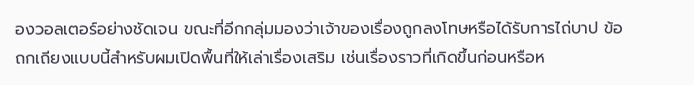องวอลเตอร์อย่างชัดเจน ขณะที่อีกกลุ่มมองว่าเจ้าของเรื่องถูกลงโทษหรือได้รับการไถ่บาป ข้อถกเถียงแบบนี้สำหรับผมเปิดพื้นที่ให้เล่าเรื่องเสริม เช่นเรื่องราวที่เกิดขึ้นก่อนหรือห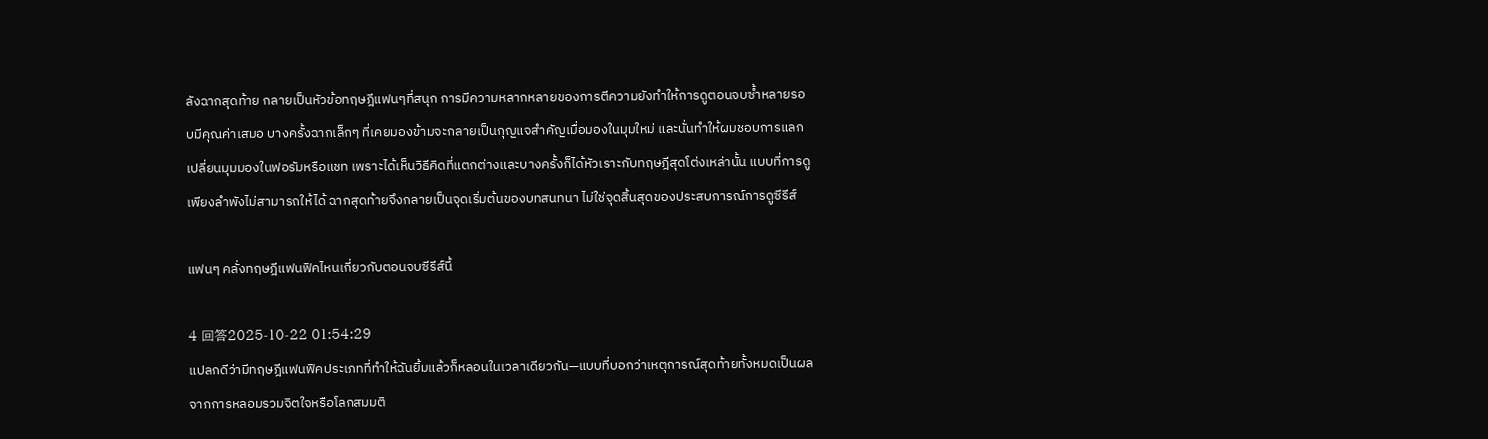ลังฉากสุดท้าย กลายเป็นหัวข้อทฤษฎีแฟนๆที่สนุก การมีความหลากหลายของการตีความยังทำให้การดูตอนจบซ้ำหลายรอบมีคุณค่าเสมอ บางครั้งฉากเล็กๆ ที่เคยมองข้ามจะกลายเป็นกุญแจสำคัญเมื่อมองในมุมใหม่ และนั่นทำให้ผมชอบการแลกเปลี่ยนมุมมองในฟอรัมหรือแชท เพราะได้เห็นวิธีคิดที่แตกต่างและบางครั้งก็ได้หัวเราะกับทฤษฎีสุดโต่งเหล่านั้น แบบที่การดูเพียงลำพังไม่สามารถให้ได้ ฉากสุดท้ายจึงกลายเป็นจุดเริ่มต้นของบทสนทนา ไม่ใช่จุดสิ้นสุดของประสบการณ์การดูซีรีส์

แฟนๆ คลั่งทฤษฎีแฟนฟิคไหนเกี่ยวกับตอนจบซีรีส์นี้

4 回答2025-10-22 01:54:29
แปลกดีว่ามีทฤษฎีแฟนฟิคประเภทที่ทำให้ฉันยิ้มแล้วก็หลอนในเวลาเดียวกัน—แบบที่บอกว่าเหตุการณ์สุดท้ายทั้งหมดเป็นผลจากการหลอมรวมจิตใจหรือโลกสมมติ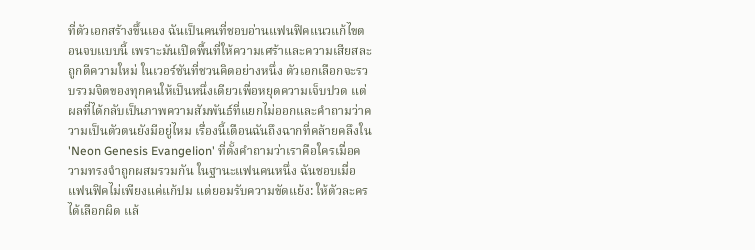ที่ตัวเอกสร้างขึ้นเอง ฉันเป็นคนที่ชอบอ่านแฟนฟิคแนวแก้ไขตอนจบแบบนี้ เพราะมันเปิดพื้นที่ให้ความเศร้าและความเสียสละถูกตีความใหม่ ในเวอร์ชันที่ชวนคิดอย่างหนึ่ง ตัวเอกเลือกจะรวบรวมจิตของทุกคนให้เป็นหนึ่งเดียวเพื่อหยุดความเจ็บปวด แต่ผลที่ได้กลับเป็นภาพความสัมพันธ์ที่แยกไม่ออกและคำถามว่าความเป็นตัวตนยังมีอยู่ไหม เรื่องนี้เตือนฉันถึงฉากที่คล้ายคลึงใน 'Neon Genesis Evangelion' ที่ตั้งคำถามว่าเราคือใครเมื่อความทรงจำถูกผสมรวมกัน ในฐานะแฟนคนหนึ่ง ฉันชอบเมื่อแฟนฟิคไม่เพียงแค่แก้ปม แต่ยอมรับความขัดแย้ง: ให้ตัวละครได้เลือกผิด แล้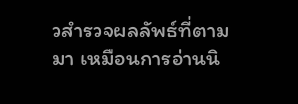วสำรวจผลลัพธ์ที่ตามมา เหมือนการอ่านนิ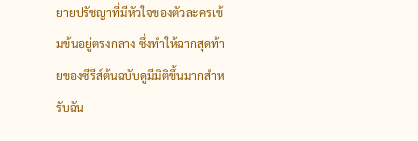ยายปรัชญาที่มีหัวใจของตัวละครเข้มข้นอยู่ตรงกลาง ซึ่งทำให้ฉากสุดท้ายของซีรีส์ต้นฉบับดูมีมิติขึ้นมากสำหรับฉัน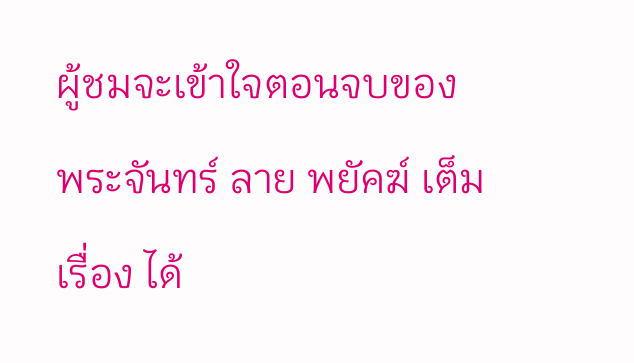ผู้ชมจะเข้าใจตอนจบของ พระจันทร์ ลาย พยัคฆ์ เต็มเรื่อง ได้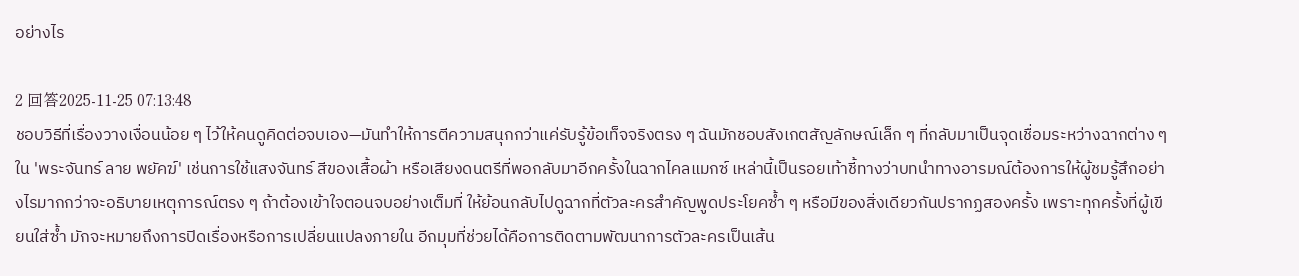อย่างไร

2 回答2025-11-25 07:13:48
ชอบวิธีที่เรื่องวางเงื่อนน้อย ๆ ไว้ให้คนดูคิดต่อจบเอง—มันทำให้การตีความสนุกกว่าแค่รับรู้ข้อเท็จจริงตรง ๆ ฉันมักชอบสังเกตสัญลักษณ์เล็ก ๆ ที่กลับมาเป็นจุดเชื่อมระหว่างฉากต่าง ๆ ใน 'พระจันทร์ ลาย พยัคฆ์' เช่นการใช้แสงจันทร์ สีของเสื้อผ้า หรือเสียงดนตรีที่พอกลับมาอีกครั้งในฉากไคลแมกซ์ เหล่านี้เป็นรอยเท้าชี้ทางว่าบทนำทางอารมณ์ต้องการให้ผู้ชมรู้สึกอย่างไรมากกว่าจะอธิบายเหตุการณ์ตรง ๆ ถ้าต้องเข้าใจตอนจบอย่างเต็มที่ ให้ย้อนกลับไปดูฉากที่ตัวละครสำคัญพูดประโยคซ้ำ ๆ หรือมีของสิ่งเดียวกันปรากฏสองครั้ง เพราะทุกครั้งที่ผู้เขียนใส่ซ้ำ มักจะหมายถึงการปิดเรื่องหรือการเปลี่ยนแปลงภายใน อีกมุมที่ช่วยได้คือการติดตามพัฒนาการตัวละครเป็นเส้น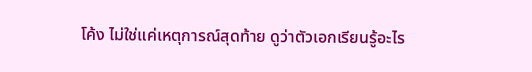โค้ง ไม่ใช่แค่เหตุการณ์สุดท้าย ดูว่าตัวเอกเรียนรู้อะไร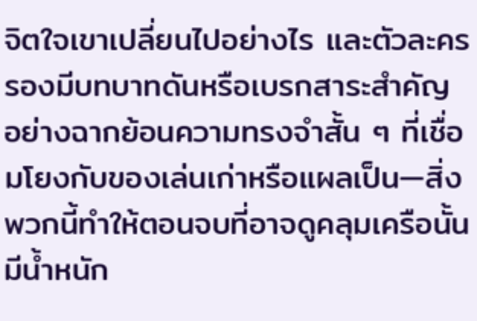จิตใจเขาเปลี่ยนไปอย่างไร และตัวละครรองมีบทบาทดันหรือเบรกสาระสำคัญ อย่างฉากย้อนความทรงจำสั้น ๆ ที่เชื่อมโยงกับของเล่นเก่าหรือแผลเป็น—สิ่งพวกนี้ทำให้ตอนจบที่อาจดูคลุมเครือนั้นมีน้ำหนัก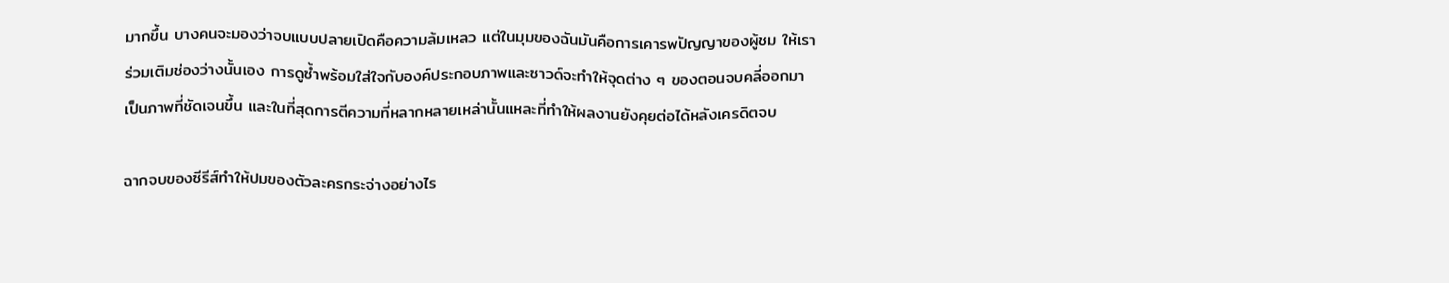มากขึ้น บางคนจะมองว่าจบแบบปลายเปิดคือความล้มเหลว แต่ในมุมของฉันมันคือการเคารพปัญญาของผู้ชม ให้เราร่วมเติมช่องว่างนั้นเอง การดูซ้ำพร้อมใส่ใจกับองค์ประกอบภาพและซาวด์จะทำให้จุดต่าง ๆ ของตอนจบคลี่ออกมาเป็นภาพที่ชัดเจนขึ้น และในที่สุดการตีความที่หลากหลายเหล่านั้นแหละที่ทำให้ผลงานยังคุยต่อได้หลังเครดิตจบ

ฉากจบของซีรีส์ทำให้ปมของตัวละครกระจ่างอย่างไร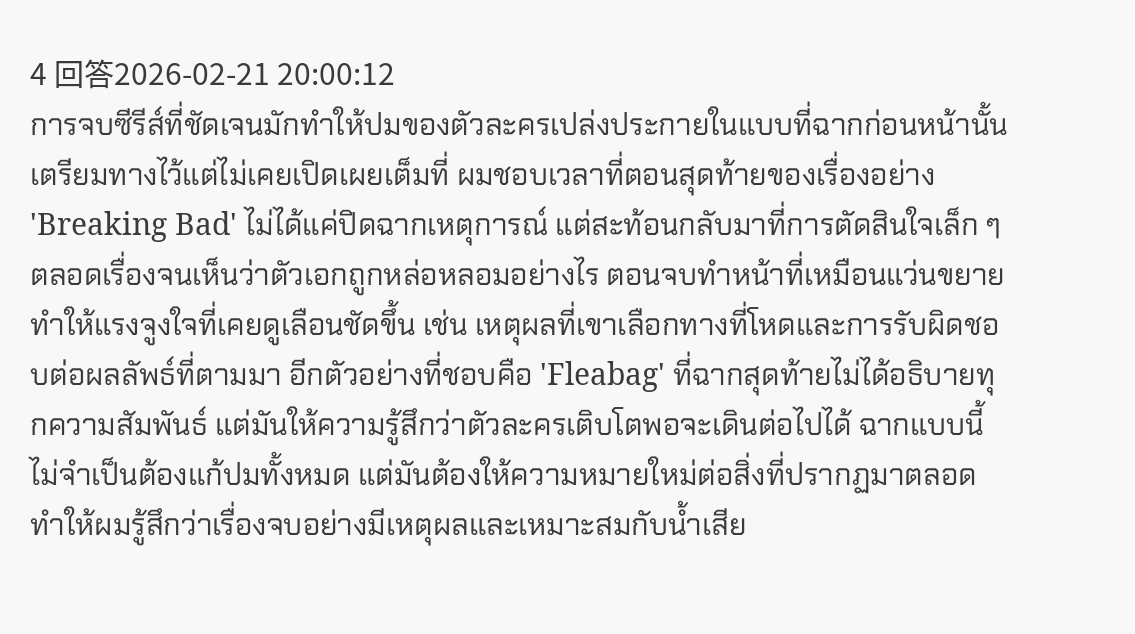4 回答2026-02-21 20:00:12
การจบซีรีส์ที่ชัดเจนมักทำให้ปมของตัวละครเปล่งประกายในแบบที่ฉากก่อนหน้านั้นเตรียมทางไว้แต่ไม่เคยเปิดเผยเต็มที่ ผมชอบเวลาที่ตอนสุดท้ายของเรื่องอย่าง 'Breaking Bad' ไม่ได้แค่ปิดฉากเหตุการณ์ แต่สะท้อนกลับมาที่การตัดสินใจเล็ก ๆ ตลอดเรื่องจนเห็นว่าตัวเอกถูกหล่อหลอมอย่างไร ตอนจบทำหน้าที่เหมือนแว่นขยาย ทำให้แรงจูงใจที่เคยดูเลือนชัดขึ้น เช่น เหตุผลที่เขาเลือกทางที่โหดและการรับผิดชอบต่อผลลัพธ์ที่ตามมา อีกตัวอย่างที่ชอบคือ 'Fleabag' ที่ฉากสุดท้ายไม่ได้อธิบายทุกความสัมพันธ์ แต่มันให้ความรู้สึกว่าตัวละครเติบโตพอจะเดินต่อไปได้ ฉากแบบนี้ไม่จำเป็นต้องแก้ปมทั้งหมด แต่มันต้องให้ความหมายใหม่ต่อสิ่งที่ปรากฏมาตลอด ทำให้ผมรู้สึกว่าเรื่องจบอย่างมีเหตุผลและเหมาะสมกับน้ำเสีย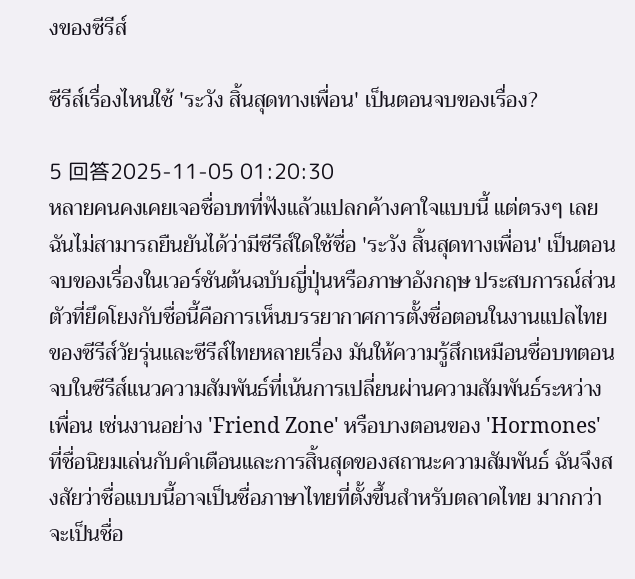งของซีรีส์

ซีรีส์เรื่องไหนใช้ 'ระวัง สิ้นสุดทางเพื่อน' เป็นตอนจบของเรื่อง?

5 回答2025-11-05 01:20:30
หลายคนคงเคยเจอชื่อบทที่ฟังแล้วแปลกค้างคาใจแบบนี้ แต่ตรงๆ เลยฉันไม่สามารถยืนยันได้ว่ามีซีรีส์ใดใช้ชื่อ 'ระวัง สิ้นสุดทางเพื่อน' เป็นตอนจบของเรื่องในเวอร์ชันต้นฉบับญี่ปุ่นหรือภาษาอังกฤษ ประสบการณ์ส่วนตัวที่ยึดโยงกับชื่อนี้คือการเห็นบรรยากาศการตั้งชื่อตอนในงานแปลไทยของซีรีส์วัยรุ่นและซีรีส์ไทยหลายเรื่อง มันให้ความรู้สึกเหมือนชื่อบทตอนจบในซีรีส์แนวความสัมพันธ์ที่เน้นการเปลี่ยนผ่านความสัมพันธ์ระหว่างเพื่อน เช่นงานอย่าง 'Friend Zone' หรือบางตอนของ 'Hormones' ที่ชื่อนิยมเล่นกับคำเตือนและการสิ้นสุดของสถานะความสัมพันธ์ ฉันจึงสงสัยว่าชื่อแบบนี้อาจเป็นชื่อภาษาไทยที่ตั้งขึ้นสำหรับตลาดไทย มากกว่าจะเป็นชื่อ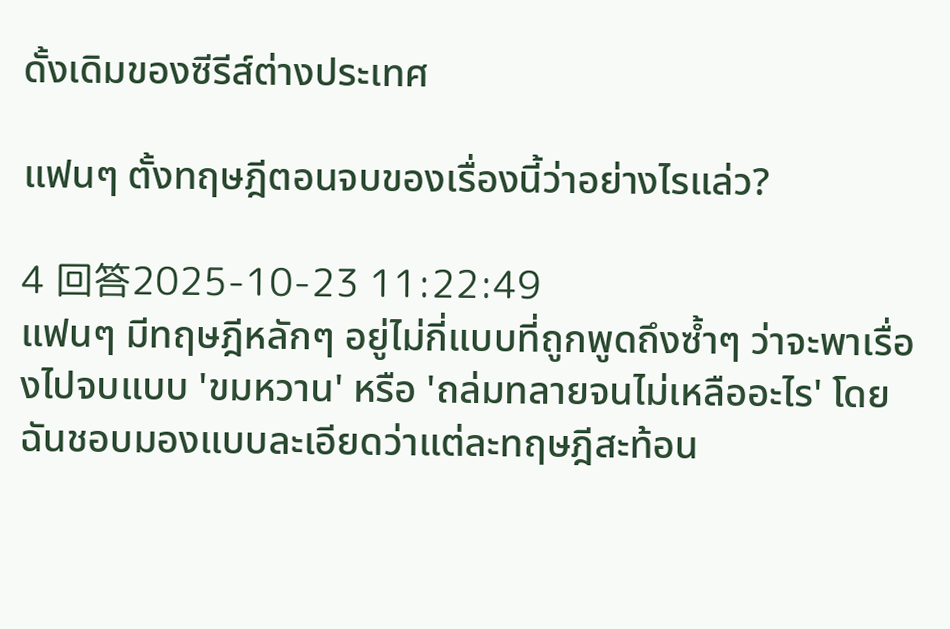ดั้งเดิมของซีรีส์ต่างประเทศ

แฟนๆ ตั้งทฤษฎีตอนจบของเรื่องนี้ว่าอย่างไรแล่ว?

4 回答2025-10-23 11:22:49
แฟนๆ มีทฤษฎีหลักๆ อยู่ไม่กี่แบบที่ถูกพูดถึงซ้ำๆ ว่าจะพาเรื่องไปจบแบบ 'ขมหวาน' หรือ 'ถล่มทลายจนไม่เหลืออะไร' โดยฉันชอบมองแบบละเอียดว่าแต่ละทฤษฎีสะท้อน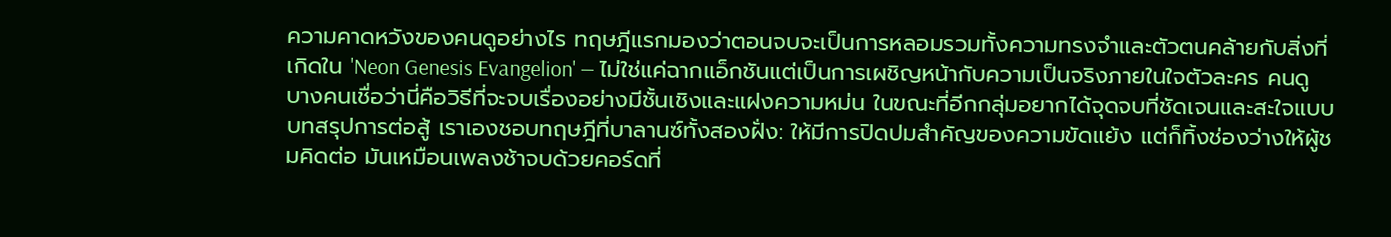ความคาดหวังของคนดูอย่างไร ทฤษฎีแรกมองว่าตอนจบจะเป็นการหลอมรวมทั้งความทรงจำและตัวตนคล้ายกับสิ่งที่เกิดใน 'Neon Genesis Evangelion' — ไม่ใช่แค่ฉากแอ็กชันแต่เป็นการเผชิญหน้ากับความเป็นจริงภายในใจตัวละคร คนดูบางคนเชื่อว่านี่คือวิธีที่จะจบเรื่องอย่างมีชั้นเชิงและแฝงความหม่น ในขณะที่อีกกลุ่มอยากได้จุดจบที่ชัดเจนและสะใจแบบบทสรุปการต่อสู้ เราเองชอบทฤษฎีที่บาลานซ์ทั้งสองฝั่ง: ให้มีการปิดปมสำคัญของความขัดแย้ง แต่ก็ทิ้งช่องว่างให้ผู้ชมคิดต่อ มันเหมือนเพลงช้าจบด้วยคอร์ดที่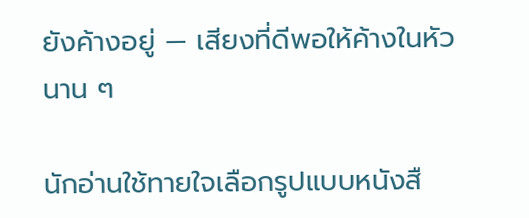ยังค้างอยู่ — เสียงที่ดีพอให้ค้างในหัวนาน ๆ

นักอ่านใช้ทายใจเลือกรูปแบบหนังสื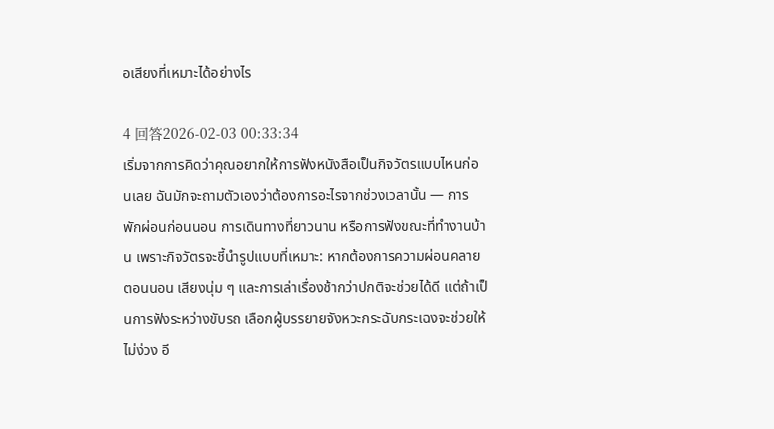อเสียงที่เหมาะได้อย่างไร

4 回答2026-02-03 00:33:34
เริ่มจากการคิดว่าคุณอยากให้การฟังหนังสือเป็นกิจวัตรแบบไหนก่อนเลย ฉันมักจะถามตัวเองว่าต้องการอะไรจากช่วงเวลานั้น — การพักผ่อนก่อนนอน การเดินทางที่ยาวนาน หรือการฟังขณะที่ทำงานบ้าน เพราะกิจวัตรจะชี้นำรูปแบบที่เหมาะ: หากต้องการความผ่อนคลายตอนนอน เสียงนุ่ม ๆ และการเล่าเรื่องช้ากว่าปกติจะช่วยได้ดี แต่ถ้าเป็นการฟังระหว่างขับรถ เลือกผู้บรรยายจังหวะกระฉับกระเฉงจะช่วยให้ไม่ง่วง อี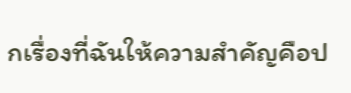กเรื่องที่ฉันให้ความสำคัญคือป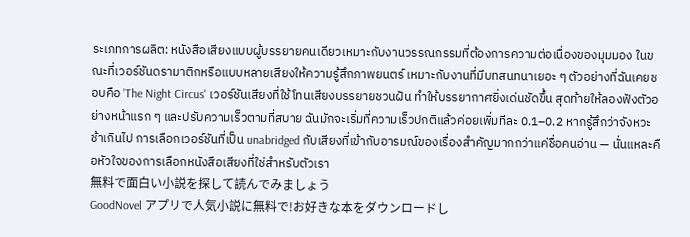ระเภทการผลิต: หนังสือเสียงแบบผู้บรรยายคนเดียวเหมาะกับงานวรรณกรรมที่ต้องการความต่อเนื่องของมุมมอง ในขณะที่เวอร์ชันดรามาติกหรือแบบหลายเสียงให้ความรู้สึกภาพยนตร์ เหมาะกับงานที่มีบทสนทนาเยอะ ๆ ตัวอย่างที่ฉันเคยชอบคือ 'The Night Circus' เวอร์ชันเสียงที่ใช้โทนเสียงบรรยายชวนฝัน ทำให้บรรยากาศยิ่งเด่นชัดขึ้น สุดท้ายให้ลองฟังตัวอย่างหน้าแรก ๆ และปรับความเร็วตามที่สบาย ฉันมักจะเริ่มที่ความเร็วปกติแล้วค่อยเพิ่มทีละ 0.1–0.2 หากรู้สึกว่าจังหวะช้าเกินไป การเลือกเวอร์ชันที่เป็น unabridged กับเสียงที่เข้ากับอารมณ์ของเรื่องสำคัญมากกว่าแค่ชื่อคนอ่าน — นั่นแหละคือหัวใจของการเลือกหนังสือเสียงที่ใช่สำหรับตัวเรา
無料で面白い小説を探して読んでみましょう
GoodNovel アプリで人気小説に無料で!お好きな本をダウンロードし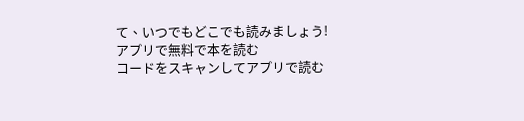て、いつでもどこでも読みましょう!
アプリで無料で本を読む
コードをスキャンしてアプリで読む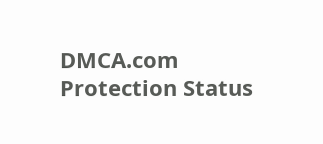DMCA.com Protection Status